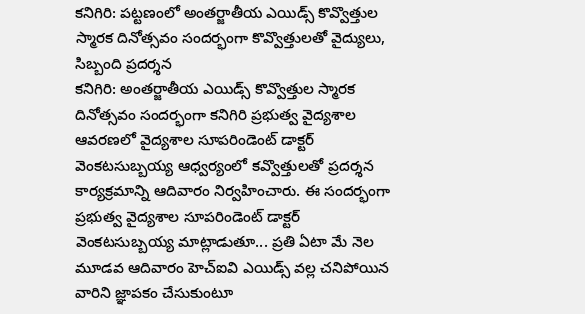కనిగిరి: పట్టణంలో అంతర్జాతీయ ఎయిడ్స్ కొవ్వొత్తుల స్మారక దినోత్సవం సందర్భంగా కొవ్వొత్తులతో వైద్యులు, సిబ్బంది ప్రదర్శన
కనిగిరి: అంతర్జాతీయ ఎయిడ్స్ కొవ్వొత్తుల స్మారక దినోత్సవం సందర్భంగా కనిగిరి ప్రభుత్వ వైద్యశాల ఆవరణలో వైద్యశాల సూపరిండెంట్ డాక్టర్ వెంకటసుబ్బయ్య ఆధ్వర్యంలో కవ్వొత్తులతో ప్రదర్శన కార్యక్రమాన్ని ఆదివారం నిర్వహించారు. ఈ సందర్భంగా ప్రభుత్వ వైద్యశాల సూపరిండెంట్ డాక్టర్ వెంకటసుబ్బయ్య మాట్లాడుతూ... ప్రతి ఏటా మే నెల మూడవ ఆదివారం హెచ్ఐవి ఎయిడ్స్ వల్ల చనిపోయిన వారిని జ్ఞాపకం చేసుకుంటూ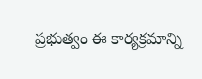ప్రభుత్వం ఈ కార్యక్రమాన్ని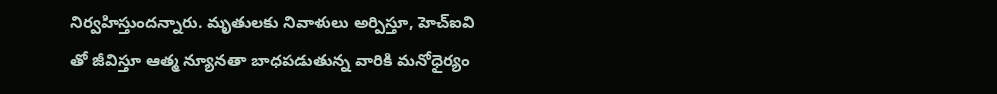నిర్వహిస్తుందన్నారు. మృతులకు నివాళులు అర్పిస్తూ, హెచ్ఐవి తో జీవిస్తూ ఆత్మ న్యూనతా బాధపడుతున్న వారికి మనోధైర్యం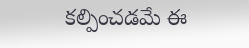కల్పించడమే ఈ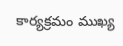కార్యక్రమం ముఖ్య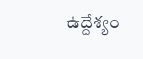ఉద్దేశ్యం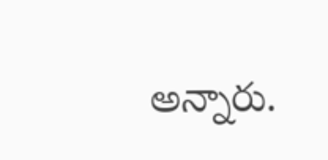అన్నారు.